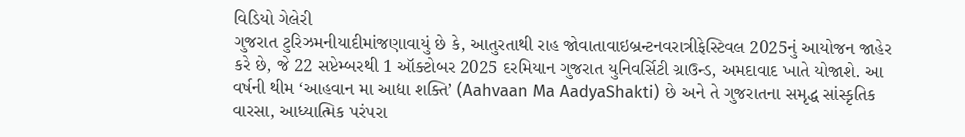વિડિયો ગેલેરી
ગુજરાત ટુરિઝમનીયાદીમાંજણાવાયું છે કે, આતુરતાથી રાહ જોવાતાવાઇબ્રન્ટનવરાત્રીફેસ્ટિવલ 2025નું આયોજન જાહેર કરે છે, જે 22 સપ્ટેમ્બરથી 1 ઑક્ટોબર 2025 દરમિયાન ગુજરાત યુનિવર્સિટી ગ્રાઉન્ડ, અમદાવાદ ખાતે યોજાશે. આ વર્ષની થીમ ‘આહવાન મા આદ્યા શક્તિ’ (Aahvaan Ma AadyaShakti) છે અને તે ગુજરાતના સમૃદ્ધ સાંસ્કૃતિક વારસા, આધ્યાત્મિક પરંપરા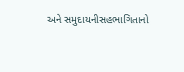અને સમુદાયનીસહભાગિતાનો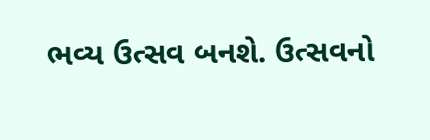ભવ્ય ઉત્સવ બનશે. ઉત્સવનો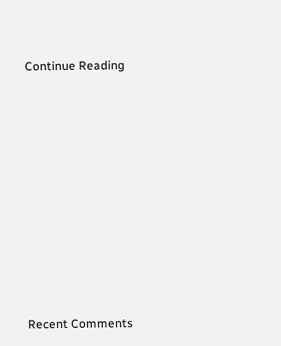Continue Reading
















Recent Comments